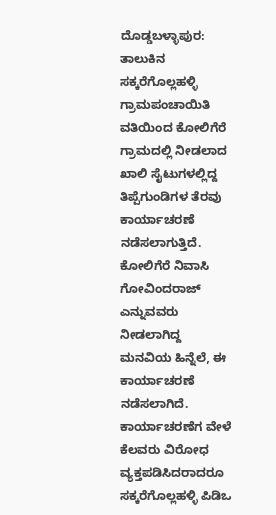ದೊಡ್ಡಬಳ್ಳಾಪುರ: ತಾಲುಕಿನ ಸಕ್ಕರೆಗೊಲ್ಲಹಳ್ಳಿ ಗ್ರಾಮಪಂಚಾಯಿತಿ ವತಿಯಿಂದ ಕೋಲಿಗೆರೆ ಗ್ರಾಮದಲ್ಲಿ ನೀಡಲಾದ ಖಾಲಿ ಸೈಟುಗಳಲ್ಲಿದ್ದ ತಿಪ್ಪೆಗುಂಡಿಗಳ ತೆರವು ಕಾರ್ಯಾಚರಣೆ ನಡೆಸಲಾಗುತ್ತಿದೆ.
ಕೋಲಿಗೆರೆ ನಿವಾಸಿ ಗೋವಿಂದರಾಜ್ ಎನ್ನುವವರು ನೀಡಲಾಗಿದ್ದ ಮನವಿಯ ಹಿನ್ನೆಲೆ, ಈ ಕಾರ್ಯಾಚರಣೆ ನಡೆಸಲಾಗಿದೆ. ಕಾರ್ಯಾಚರಣೆಗ ವೇಳೆ ಕೆಲವರು ವಿರೋಧ ವ್ಯಕ್ತಪಡಿಸಿದರಾದರೂ ಸಕ್ಕರೆಗೊಲ್ಲಹಳ್ಳಿ ಪಿಡಿಒ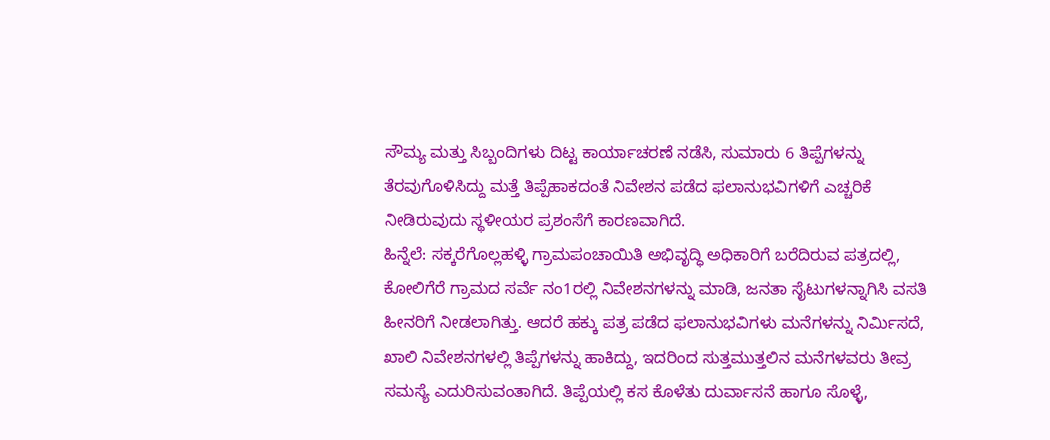ಸೌಮ್ಯ ಮತ್ತು ಸಿಬ್ಬಂದಿಗಳು ದಿಟ್ಟ ಕಾರ್ಯಾಚರಣೆ ನಡೆಸಿ, ಸುಮಾರು 6 ತಿಪ್ಪೆಗಳನ್ನು ತೆರವುಗೊಳಿಸಿದ್ದು ಮತ್ತೆ ತಿಪ್ಪೆಹಾಕದಂತೆ ನಿವೇಶನ ಪಡೆದ ಫಲಾನುಭವಿಗಳಿಗೆ ಎಚ್ಚರಿಕೆ ನೀಡಿರುವುದು ಸ್ಥಳೀಯರ ಪ್ರಶಂಸೆಗೆ ಕಾರಣವಾಗಿದೆ.
ಹಿನ್ನೆಲೆ: ಸಕ್ಕರೆಗೊಲ್ಲಹಳ್ಳಿ ಗ್ರಾಮಪಂಚಾಯಿತಿ ಅಭಿವೃದ್ಧಿ ಅಧಿಕಾರಿಗೆ ಬರೆದಿರುವ ಪತ್ರದಲ್ಲಿ, ಕೋಲಿಗೆರೆ ಗ್ರಾಮದ ಸರ್ವೆ ನಂ1ರಲ್ಲಿ ನಿವೇಶನಗಳನ್ನು ಮಾಡಿ, ಜನತಾ ಸೈಟುಗಳನ್ನಾಗಿಸಿ ವಸತಿ ಹೀನರಿಗೆ ನೀಡಲಾಗಿತ್ತು. ಆದರೆ ಹಕ್ಕು ಪತ್ರ ಪಡೆದ ಫಲಾನುಭವಿಗಳು ಮನೆಗಳನ್ನು ನಿರ್ಮಿಸದೆ, ಖಾಲಿ ನಿವೇಶನಗಳಲ್ಲಿ ತಿಪ್ಪೆಗಳನ್ನು ಹಾಕಿದ್ದು, ಇದರಿಂದ ಸುತ್ತಮುತ್ತಲಿನ ಮನೆಗಳವರು ತೀವ್ರ ಸಮಸ್ಯೆ ಎದುರಿಸುವಂತಾಗಿದೆ. ತಿಪ್ಪೆಯಲ್ಲಿ ಕಸ ಕೊಳೆತು ದುರ್ವಾಸನೆ ಹಾಗೂ ಸೊಳ್ಳೆ,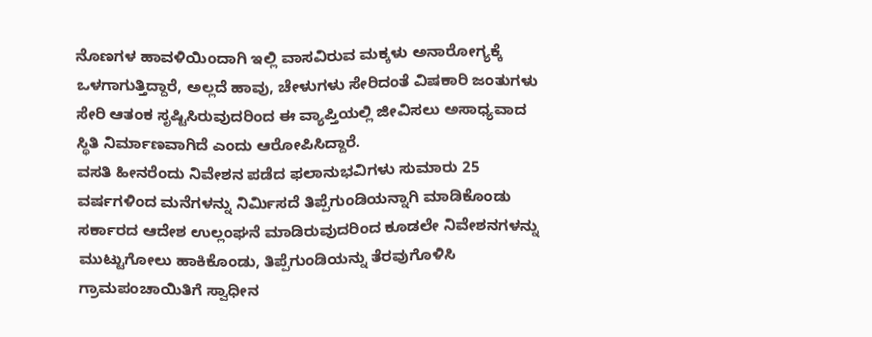ನೊಣಗಳ ಹಾವಳಿಯಿಂದಾಗಿ ಇಲ್ಲಿ ವಾಸವಿರುವ ಮಕ್ಕಳು ಅನಾರೋಗ್ಯಕ್ಕೆ ಒಳಗಾಗುತ್ತಿದ್ದಾರೆ, ಅಲ್ಲದೆ ಹಾವು, ಚೇಳುಗಳು ಸೇರಿದಂತೆ ವಿಷಕಾರಿ ಜಂತುಗಳು ಸೇರಿ ಆತಂಕ ಸೃಷ್ಟಿಸಿರುವುದರಿಂದ ಈ ವ್ಯಾಪ್ತಿಯಲ್ಲಿ ಜೀವಿಸಲು ಅಸಾಧ್ಯವಾದ ಸ್ಥಿತಿ ನಿರ್ಮಾಣವಾಗಿದೆ ಎಂದು ಆರೋಪಿಸಿದ್ದಾರೆ.
ವಸತಿ ಹೀನರೆಂದು ನಿವೇಶನ ಪಡೆದ ಫಲಾನುಭವಿಗಳು ಸುಮಾರು 25 ವರ್ಷಗಳಿಂದ ಮನೆಗಳನ್ನು ನಿರ್ಮಿಸದೆ ತಿಪ್ಪೆಗುಂಡಿಯನ್ನಾಗಿ ಮಾಡಿಕೊಂಡು ಸರ್ಕಾರದ ಆದೇಶ ಉಲ್ಲಂಘನೆ ಮಾಡಿರುವುದರಿಂದ ಕೂಡಲೇ ನಿವೇಶನಗಳನ್ನು ಮುಟ್ಟುಗೋಲು ಹಾಕಿಕೊಂಡು, ತಿಪ್ಪೆಗುಂಡಿಯನ್ನು ತೆರವುಗೊಳಿಸಿ ಗ್ರಾಮಪಂಚಾಯಿತಿಗೆ ಸ್ವಾಧೀನ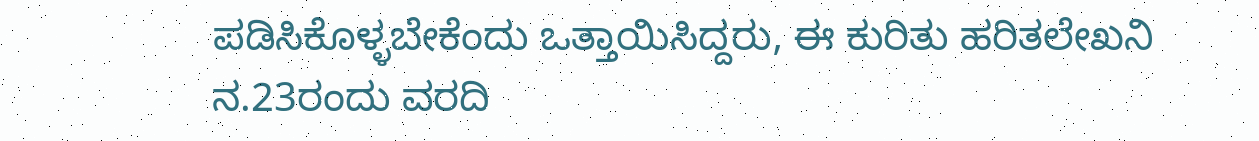ಪಡಿಸಿಕೊಳ್ಳಬೇಕೆಂದು ಒತ್ತಾಯಿಸಿದ್ದರು, ಈ ಕುರಿತು ಹರಿತಲೇಖನಿ ನ.23ರಂದು ವರದಿ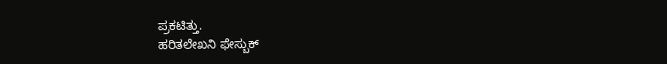ಪ್ರಕಟಿತ್ತು.
ಹರಿತಲೇಖನಿ ಫೇಸ್ಬುಕ್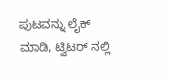ಪುಟವನ್ನು ಲೈಕ್ ಮಾಡಿ, ಟ್ವಿಟರ್ ನಲ್ಲಿ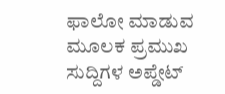ಫಾಲೋ ಮಾಡುವ ಮೂಲಕ ಪ್ರಮುಖ ಸುದ್ದಿಗಳ ಅಪ್ಡೇಟ್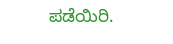ಪಡೆಯಿರಿ.